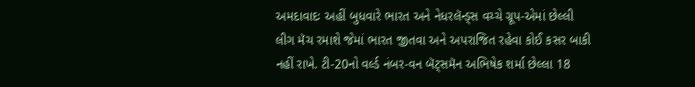અમદાવાદઃ અહીં બુધવારે ભારત અને નેધરલૅન્ડ્સ વચ્ચે ગ્રૂપ-એમાં છેલ્લી લીગ મૅચ રમાશે જેમાં ભારત જીતવા અને અપરાજિત રહેવા કોઈ કસર બાકી નહીં રાખે. ટી-20નો વર્લ્ડ નંબર-વન બૅટ્સમૅન અભિષેક શર્મા છેલ્લા 18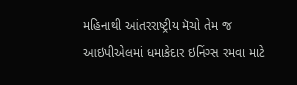મહિનાથી આંતરરાષ્ટ્રીય મૅચો તેમ જ આઇપીએલમાં ધમાકેદાર ઇનિંગ્સ રમવા માટે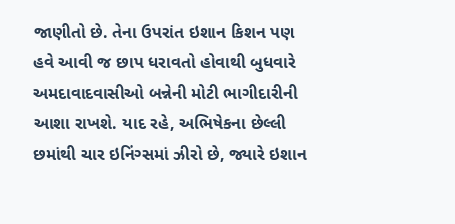જાણીતો છે. તેના ઉપરાંત ઇશાન કિશન પણ હવે આવી જ છાપ ધરાવતો હોવાથી બુધવારે અમદાવાદવાસીઓ બન્નેની મોટી ભાગીદારીની આશા રાખશે. યાદ રહે, અભિષેકના છેલ્લી છમાંથી ચાર ઇનિંગ્સમાં ઝીરો છે, જ્યારે ઇશાન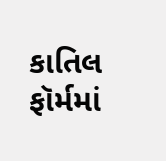કાતિલ ફૉર્મમાં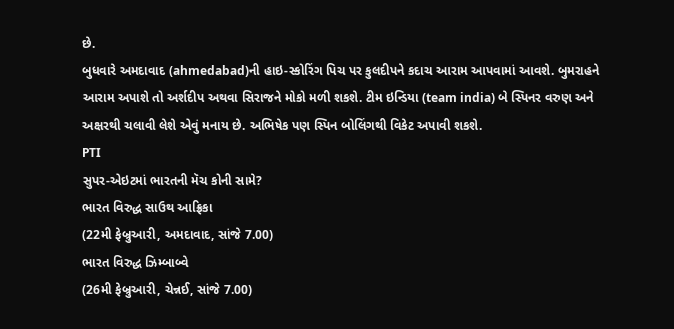છે.
બુધવારે અમદાવાદ (ahmedabad)ની હાઇ-સ્કોરિંગ પિચ પર કુલદીપને કદાચ આરામ આપવામાં આવશે. બુમરાહને આરામ અપાશે તો અર્શદીપ અથવા સિરાજને મોકો મળી શકશે. ટીમ ઇન્ડિયા (team india) બે સ્પિનર વરુણ અને અક્ષરથી ચલાવી લેશે એવું મનાય છે. અભિષેક પણ સ્પિન બોલિંગથી વિકેટ અપાવી શકશે.
PTI
સુપર-એઇટમાં ભારતની મૅચ કોની સામે?
ભારત વિરુદ્ધ સાઉથ આફ્રિકા
(22મી ફેબ્રુઆરી, અમદાવાદ, સાંજે 7.00)
ભારત વિરુદ્ધ ઝિમ્બાબ્વે
(26મી ફેબ્રુઆરી, ચેન્નઈ, સાંજે 7.00)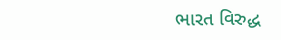ભારત વિરુદ્ધ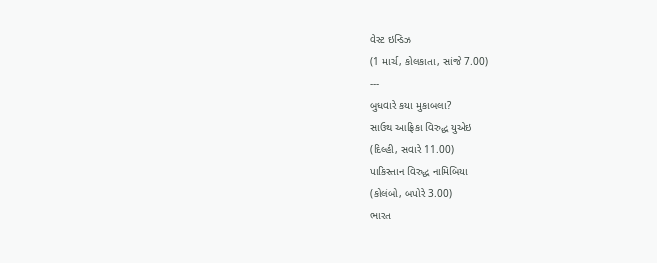વેસ્ટ ઇન્ડિઝ
(1 માર્ચ, કોલકાતા, સાંજે 7.00)
---
બુધવારે કયા મુકાબલા?
સાઉથ આફ્રિકા વિરુદ્ધ યુએઇ
(દિલ્હી, સવારે 11.00)
પાકિસ્તાન વિરુદ્ધ નામિબિયા
(કોલંબો, બપોરે 3.00)
ભારત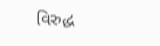વિરુદ્ધ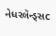નેધરલૅન્ડ્સc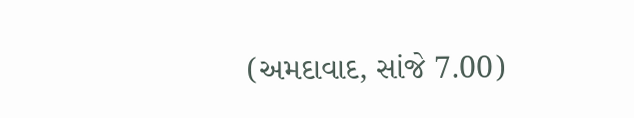(અમદાવાદ, સાંજે 7.00)